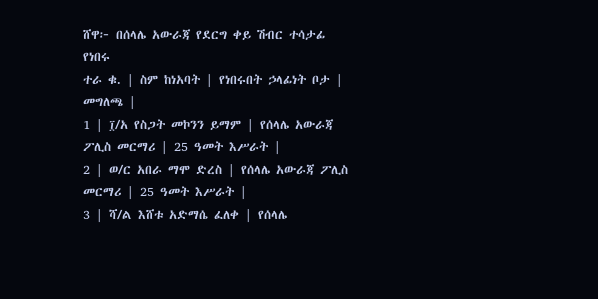ሸዋ፦ በሰላሌ አውራጃ የደርግ ቀይ ሽብር ተሳታፊ የነበሩ
ተራ ቁ. | ስም ከነአባት | የነበሩበት ኃላፊነት ቦታ | መግለጫ |
1 | ፲/አ የስጋት መኮንን ይማም | የሰላሌ አውራጃ ፖሊስ መርማሪ | 25 ዓመት እሥራት |
2 | ወ/ር አበራ ማሞ ድረስ | የሰላሌ አውራጃ ፖሊስ መርማሪ | 25 ዓመት እሥራት |
3 | ሻ/ል እሸቱ አድማሴ ፈለቀ | የሰላሌ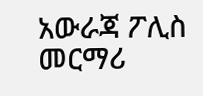አውራጃ ፖሊስ መርማሪ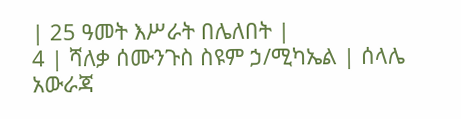| 25 ዓመት እሥራት በሌለበት |
4 | ሻለቃ ሰሙንጉስ ስዩም ኃ/ሚካኤል | ሰላሌ አውራጃ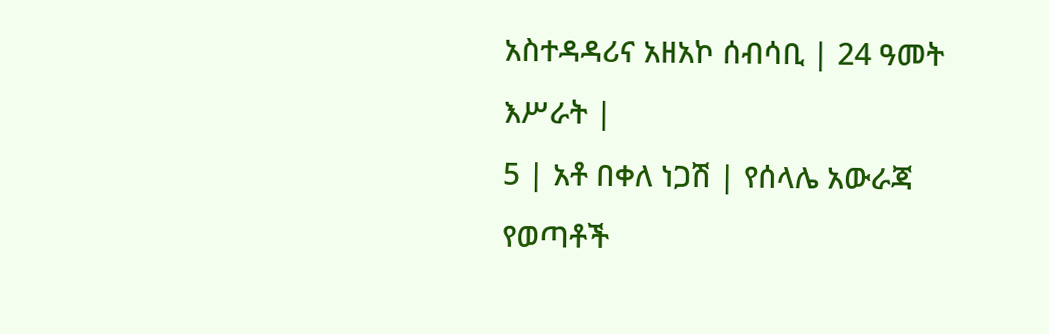አስተዳዳሪና አዘአኮ ሰብሳቢ | 24 ዓመት እሥራት |
5 | አቶ በቀለ ነጋሽ | የሰላሌ አውራጃ የወጣቶች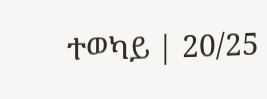ተወካይ | 20/25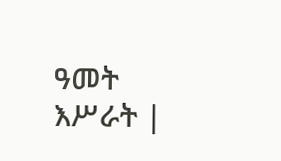ዓመት እሥራት |